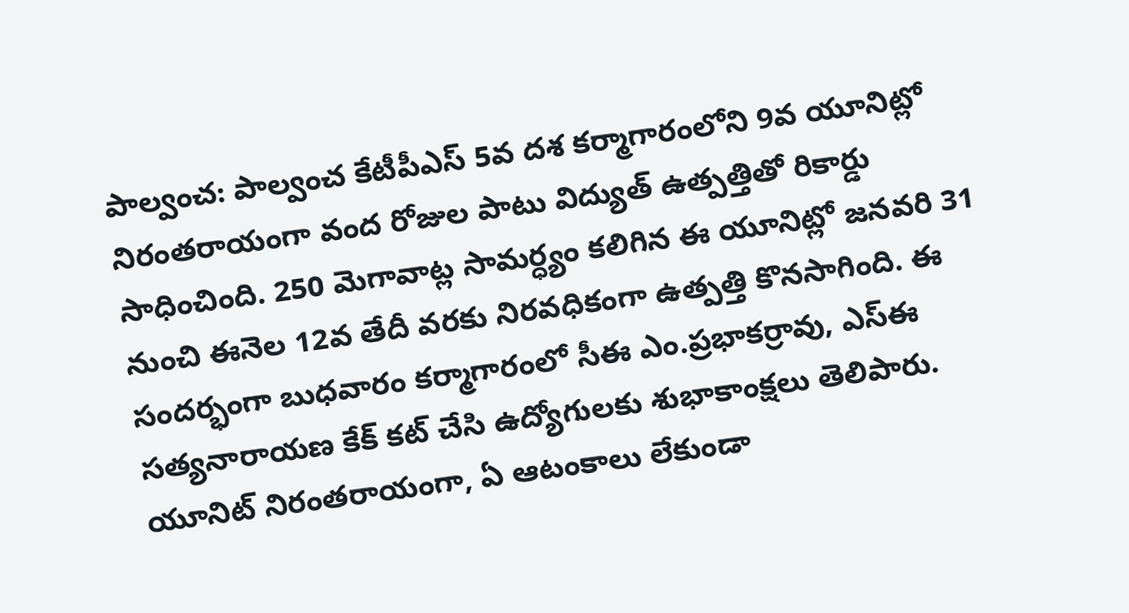పాల్వంచ: పాల్వంచ కేటీపీఎస్ 5వ దశ కర్మాగారంలోని 9వ యూనిట్లో నిరంతరాయంగా వంద రోజుల పాటు విద్యుత్ ఉత్పత్తితో రికార్డు సాధించింది. 250 మెగావాట్ల సామర్ధ్యం కలిగిన ఈ యూనిట్లో జనవరి 31 నుంచి ఈనెల 12వ తేదీ వరకు నిరవధికంగా ఉత్పత్తి కొనసాగింది. ఈ సందర్భంగా బుధవారం కర్మాగారంలో సీఈ ఎం.ప్రభాకర్రావు, ఎస్ఈ సత్యనారాయణ కేక్ కట్ చేసి ఉద్యోగులకు శుభాకాంక్షలు తెలిపారు. యూనిట్ నిరంతరాయంగా, ఏ ఆటంకాలు లేకుండా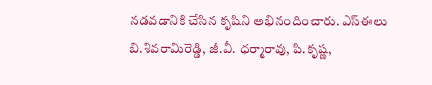నడవడానికి చేసిన కృషిని అభినందించారు. ఎస్ఈలు బి.శివరామిరెడ్డి, జీ.వీ. ధర్మారావు, పి.కృష్ణ,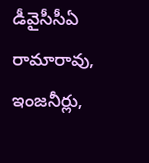డీవైసీసీఏ రామారావు, ఇంజనీర్లు,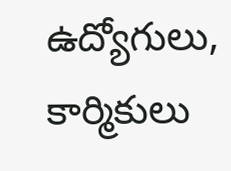ఉద్యోగులు, కార్మికులు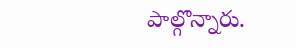పాల్గొన్నారు.